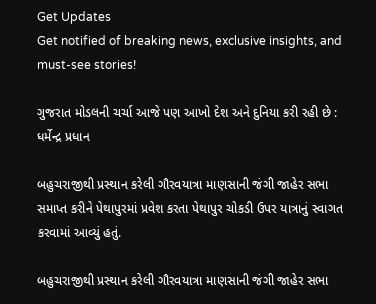Get Updates
Get notified of breaking news, exclusive insights, and must-see stories!

ગુજરાત મોડલની ચર્ચા આજે પણ આખો દેશ અને દુનિયા કરી રહી છે : ધર્મેન્દ્ર પ્રધાન

બહુચરાજીથી પ્રસ્થાન કરેલી ગૌરવયાત્રા માણસાની જંગી જાહેર સભા સમાપ્ત કરીને પેથાપુરમાં પ્રવેશ કરતા પેથાપુર ચોકડી ઉપર યાત્રાનું સ્વાગત કરવામાં આવ્યું હતું.

બહુચરાજીથી પ્રસ્થાન કરેલી ગૌરવયાત્રા માણસાની જંગી જાહેર સભા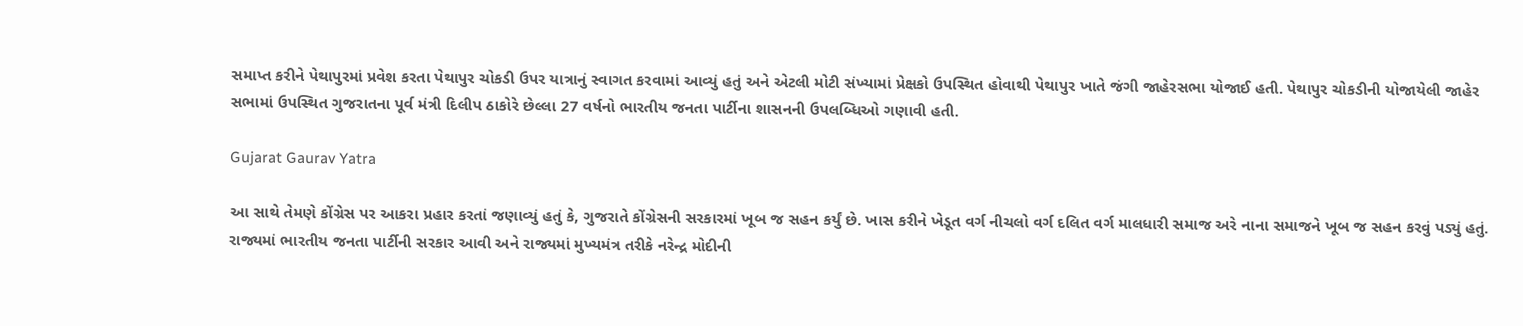સમાપ્ત કરીને પેથાપુરમાં પ્રવેશ કરતા પેથાપુર ચોકડી ઉપર યાત્રાનું સ્વાગત કરવામાં આવ્યું હતું અને એટલી મોટી સંખ્યામાં પ્રેક્ષકો ઉપસ્થિત હોવાથી પેથાપુર ખાતે જંગી જાહેરસભા યોજાઈ હતી. પેથાપુર ચોકડીની યોજાયેલી જાહેર સભામાં ઉપસ્થિત ગુજરાતના પૂર્વ મંત્રી દિલીપ ઠાકોરે છેલ્લા 27 વર્ષનો ભારતીય જનતા પાર્ટીના શાસનની ઉપલબ્ધિઓ ગણાવી હતી.

Gujarat Gaurav Yatra

આ સાથે તેમણે કોંગ્રેસ પર આકરા પ્રહાર કરતાં જણાવ્યું હતું કે, ગુજરાતે કોંગ્રેસની સરકારમાં ખૂબ જ સહન કર્યું છે. ખાસ કરીને ખેડૂત વર્ગ નીચલો વર્ગ દલિત વર્ગ માલધારી સમાજ અરે નાના સમાજને ખૂબ જ સહન કરવું પડ્યું હતું. રાજ્યમાં ભારતીય જનતા પાર્ટીની સરકાર આવી અને રાજ્યમાં મુખ્યમંત્ર તરીકે નરેન્દ્ર મોદીની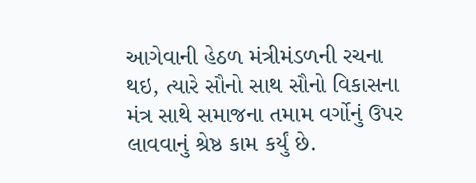આગેવાની હેઠળ મંત્રીમંડળની રચના થઇ, ત્યારે સૌનો સાથ સૌનો વિકાસના મંત્ર સાથે સમાજના તમામ વર્ગોનું ઉપર લાવવાનું શ્રેષ્ઠ કામ કર્યું છે.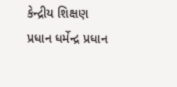કેન્દ્રીય શિક્ષણ પ્રધાન ધર્મેન્દ્ર પ્રધાન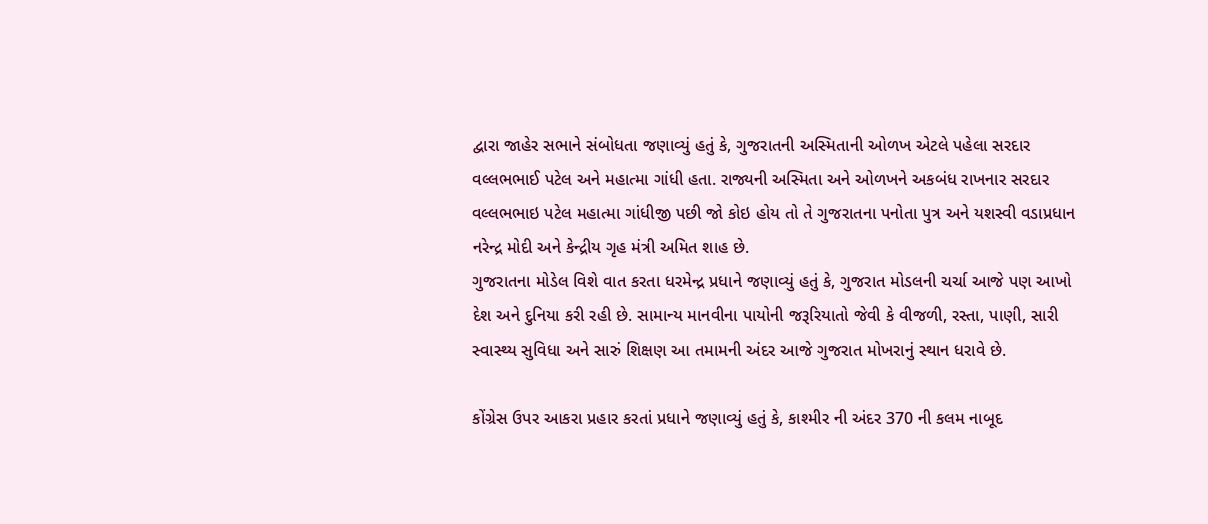દ્વારા જાહેર સભાને સંબોધતા જણાવ્યું હતું કે, ગુજરાતની અસ્મિતાની ઓળખ એટલે પહેલા સરદાર વલ્લભભાઈ પટેલ અને મહાત્મા ગાંધી હતા. રાજ્યની અસ્મિતા અને ઓળખને અકબંધ રાખનાર સરદાર વલ્લભભાઇ પટેલ મહાત્મા ગાંધીજી પછી જો કોઇ હોય તો તે ગુજરાતના પનોતા પુત્ર અને યશસ્વી વડાપ્રધાન નરેન્દ્ર મોદી અને કેન્દ્રીય ગૃહ મંત્રી અમિત શાહ છે.
ગુજરાતના મોડેલ વિશે વાત કરતા ધરમેન્દ્ર પ્રધાને જણાવ્યું હતું કે, ગુજરાત મોડલની ચર્ચા આજે પણ આખો દેશ અને દુનિયા કરી રહી છે. સામાન્ય માનવીના પાયોની જરૂરિયાતો જેવી કે વીજળી, રસ્તા, પાણી, સારી સ્વાસ્થ્ય સુવિધા અને સારું શિક્ષણ આ તમામની અંદર આજે ગુજરાત મોખરાનું સ્થાન ધરાવે છે.

કોંગ્રેસ ઉપર આકરા પ્રહાર કરતાં પ્રધાને જણાવ્યું હતું કે, કાશ્મીર ની અંદર 370 ની કલમ નાબૂદ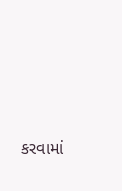કરવામાં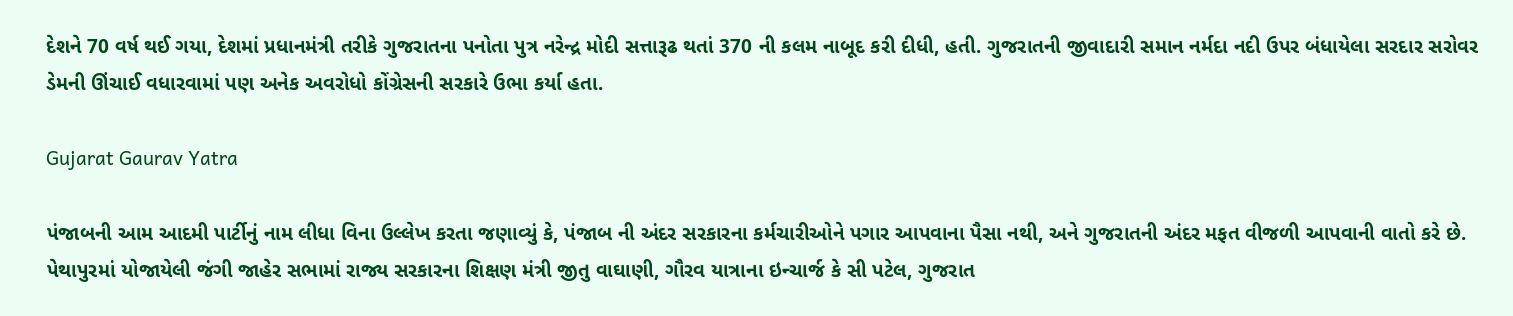દેશને 70 વર્ષ થઈ ગયા, દેશમાં પ્રધાનમંત્રી તરીકે ગુજરાતના પનોતા પુત્ર નરેન્દ્ર મોદી સત્તારૂઢ થતાં 370 ની કલમ નાબૂદ કરી દીધી, હતી. ગુજરાતની જીવાદારી સમાન નર્મદા નદી ઉપર બંધાયેલા સરદાર સરોવર ડેમની ઊંચાઈ વધારવામાં પણ અનેક અવરોધો કોંગ્રેસની સરકારે ઉભા કર્યા હતા.

Gujarat Gaurav Yatra

પંજાબની આમ આદમી પાર્ટીનું નામ લીધા વિના ઉલ્લેખ કરતા જણાવ્યું કે, પંજાબ ની અંદર સરકારના કર્મચારીઓને પગાર આપવાના પૈસા નથી, અને ગુજરાતની અંદર મફત વીજળી આપવાની વાતો કરે છે. પેથાપુરમાં યોજાયેલી જંગી જાહેર સભામાં રાજ્ય સરકારના શિક્ષણ મંત્રી જીતુ વાઘાણી, ગૌરવ યાત્રાના ઇન્ચાર્જ કે સી પટેલ, ગુજરાત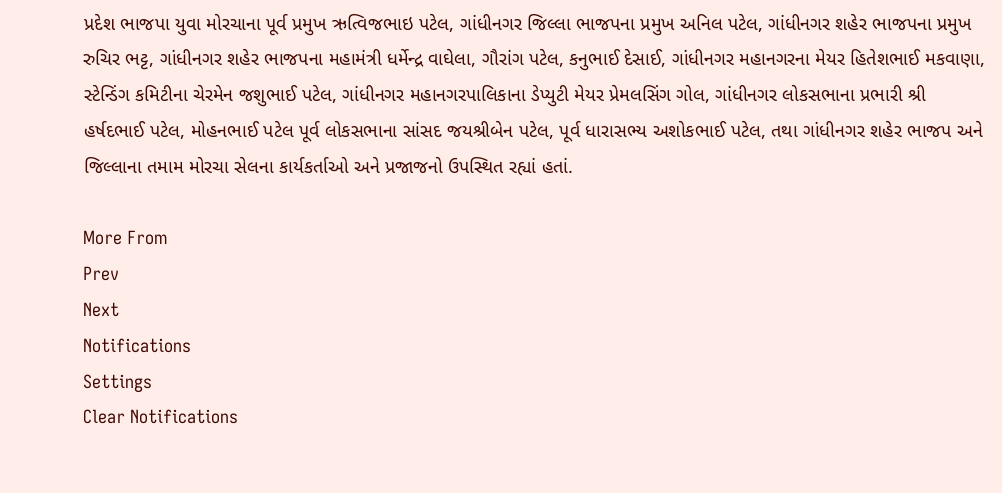પ્રદેશ ભાજપા યુવા મોરચાના પૂર્વ પ્રમુખ ઋત્વિજભાઇ પટેલ, ગાંધીનગર જિલ્લા ભાજપના પ્રમુખ અનિલ પટેલ, ગાંધીનગર શહેર ભાજપના પ્રમુખ રુચિર ભટ્ટ, ગાંધીનગર શહેર ભાજપના મહામંત્રી ધર્મેન્દ્ર વાઘેલા, ગૌરાંગ પટેલ, કનુભાઈ દેસાઈ, ગાંધીનગર મહાનગરના મેયર હિતેશભાઈ મકવાણા, સ્ટેન્ડિંગ કમિટીના ચેરમેન જશુભાઈ પટેલ, ગાંધીનગર મહાનગરપાલિકાના ડેપ્યુટી મેયર પ્રેમલસિંગ ગોલ, ગાંધીનગર લોકસભાના પ્રભારી શ્રી હર્ષદભાઈ પટેલ, મોહનભાઈ પટેલ પૂર્વ લોકસભાના સાંસદ જયશ્રીબેન પટેલ, પૂર્વ ધારાસભ્ય અશોકભાઈ પટેલ, તથા ગાંધીનગર શહેર ભાજપ અને જિલ્લાના તમામ મોરચા સેલના કાર્યકર્તાઓ અને પ્રજાજનો ઉપસ્થિત રહ્યાં હતાં.

More From
Prev
Next
Notifications
Settings
Clear Notifications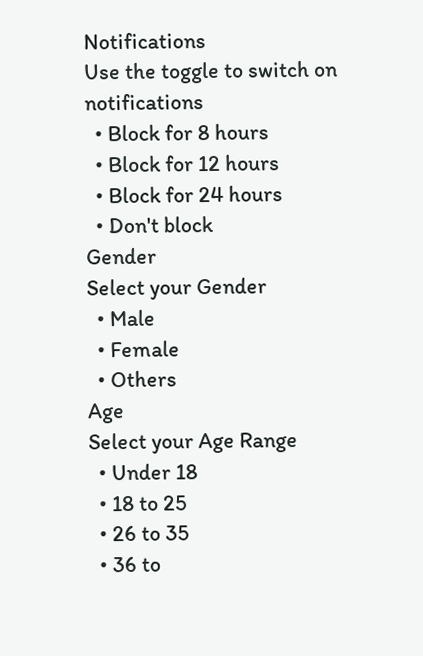Notifications
Use the toggle to switch on notifications
  • Block for 8 hours
  • Block for 12 hours
  • Block for 24 hours
  • Don't block
Gender
Select your Gender
  • Male
  • Female
  • Others
Age
Select your Age Range
  • Under 18
  • 18 to 25
  • 26 to 35
  • 36 to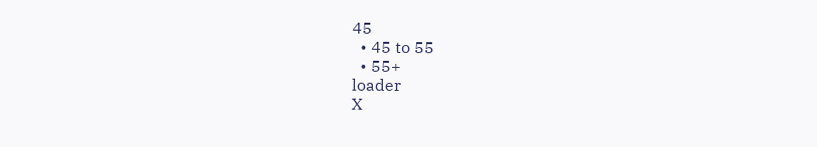45
  • 45 to 55
  • 55+
loader
X